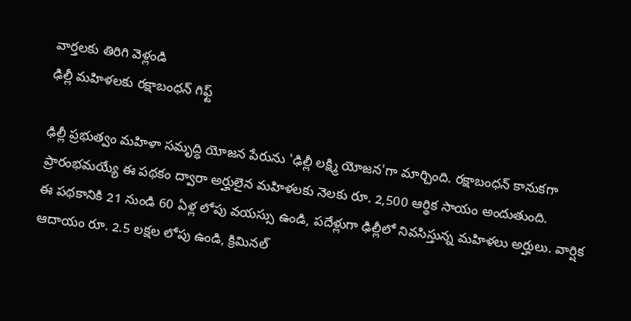వార్తలకు తిరిగి వెళ్లండి
ఢిల్లీ మహిళలకు రక్షాబంధన్ గిఫ్ట్

ఢిల్లీ ప్రభుత్వం మహిళా సమృద్ధి యోజన పేరును 'ఢిల్లీ లక్ష్మి యోజన'గా మార్చింది. రక్షాబంధన్ కానుకగా ప్రారంభమయ్యే ఈ పథకం ద్వారా అర్హులైన మహిళలకు నెలకు రూ. 2,500 ఆర్థిక సాయం అందుతుంది.
ఈ పథకానికి 21 నుండి 60 ఏళ్ల లోపు వయస్సు ఉండి, పదేళ్లుగా ఢిల్లీలో నివసిస్తున్న మహిళలు అర్హులు. వార్షిక ఆదాయం రూ. 2.5 లక్షల లోపు ఉండి, క్రిమినల్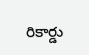రికార్డు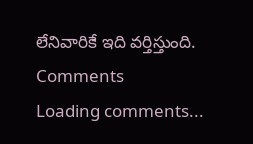లేనివారికే ఇది వర్తిస్తుంది.
Comments
Loading comments...